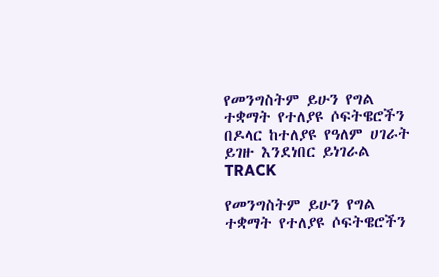የመንግስትም ይሁን የግል ተቋማት የተለያዩ ሶፍትዌሮችን በዶላር ከተለያዩ የዓለም ሀገራት ይገዙ እንደነበር ይነገራል
TRACK

የመንግስትም ይሁን የግል ተቋማት የተለያዩ ሶፍትዌሮችን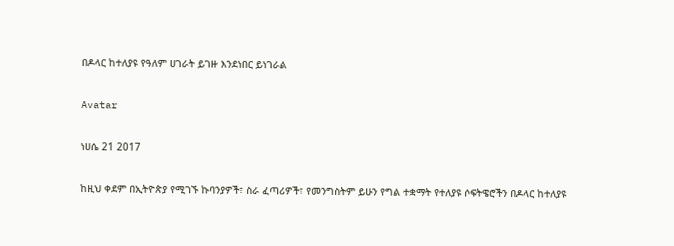በዶላር ከተለያዩ የዓለም ሀገራት ይገዙ እንደነበር ይነገራል

Avatar

ነሀሴ 21 2017

ከዚህ ቀደም በኢትዮጵያ የሚገኙ ኩባንያዎች፣ ስራ ፈጣሪዎች፣ የመንግስትም ይሁን የግል ተቋማት የተለያዩ ሶፍትዌሮችን በዶላር ከተለያዩ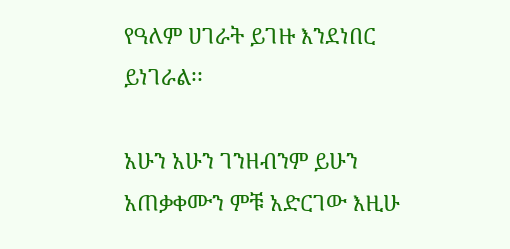የዓለም ሀገራት ይገዙ እንደነበር ይነገራል፡፡

አሁን አሁን ገንዘብንም ይሁን አጠቃቀሙን ምቹ አድርገው እዚሁ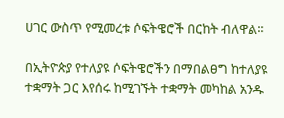ሀገር ውስጥ የሚመረቱ ሶፍትዌሮች በርከት ብለዋል፡፡

በኢትዮጵያ የተለያዩ ሶፍትዌሮችን በማበልፀግ ከተለያዩ ተቋማት ጋር እየሰሩ ከሚገኙት ተቋማት መካከል አንዱ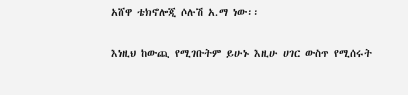አሸዋ ቴክኖሎጂ ሶሉሽ አ.ማ ነው፡፡

እነዚህ ከውጪ የሚገቡትም ይሁኑ እዚሁ ሀገር ውስጥ የሚሰሩት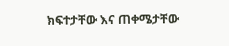ክፍተታቸው እና ጠቀሜታቸው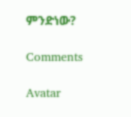ምንድነው?

Comments

Avatar